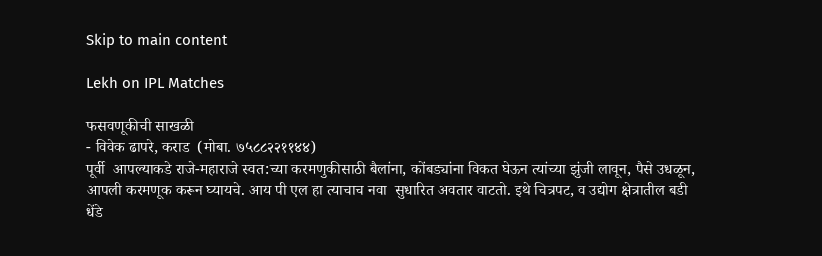Skip to main content

Lekh on IPL Matches

फसवणूकीची साखळी
- विवेक ढापरे, कराड  (मोबा. ७५८८२२११४४)
पूर्वी  आपल्याकडे राजे-महाराजे स्वत:च्या करमणुकीसाठी बैलांना, कोंबड्यांना विकत घेऊन त्यांच्या झुंजी लावून, पैसे उधळून, आपली करमणूक करून घ्यायचे. आय पी एल हा त्याचाच नवा  सुधारित अवतार वाटतो. इथे चित्रपट, व उद्योग क्षेत्रातील बडी धेंडे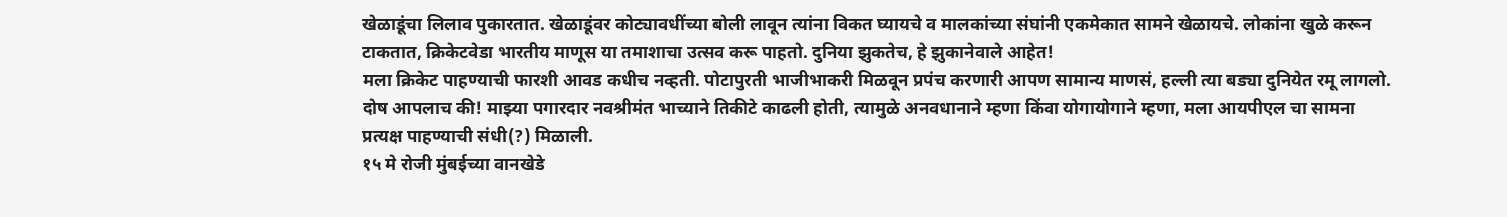खेळाडूंचा लिलाव पुकारतात. खेळाडूंवर कोट्यावधींच्या बोली लावून त्यांना विकत घ्यायचे व मालकांच्या संघांनी एकमेकात सामने खेळायचे. लोकांना खुळे करून टाकतात, क्रिकेटवेडा भारतीय माणूस या तमाशाचा उत्सव करू पाहतो. दुनिया झुकतेच, हे झुकानेवाले आहेत!
मला क्रिकेट पाहण्याची फारशी आवड कधीच नव्हती. पोटापुरती भाजीभाकरी मिळवून प्रपंच करणारी आपण सामान्य माणसं, हल्ली त्या बड्या दुनियेत रमू लागलो. दोष आपलाच की! माझ्या पगारदार नवश्रीमंत भाच्याने तिकीटे काढली होती, त्यामुळे अनवधानाने म्हणा किंवा योगायोगाने म्हणा, मला आयपीएल चा सामना प्रत्यक्ष पाहण्याची संधी(?) मिळाली.
१५ मे रोजी मुंबईच्या वानखेडे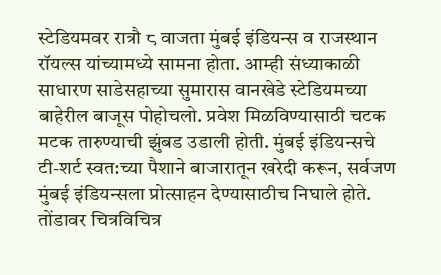स्टेडियमवर रात्रौ ८ वाजता मुंबई इंडियन्स व राजस्थान रॉयल्स यांच्यामध्ये सामना होता. आम्ही संध्याकाळी साधारण साडेसहाच्या सुमारास वानखेडे स्टेडियमच्या बाहेरील बाजूस पोहोचलो. प्रवेश मिळविण्यासाठी चटक मटक तारुण्याची झुंबड उडाली होती. मुंबई इंडियन्सचे टी-शर्ट स्वत:च्या पैशाने बाजारातून खरेदी करून, सर्वजण मुंबई इंडियन्सला प्रोत्साहन देण्यासाठीच निघाले होते. तोंडावर चित्रविचित्र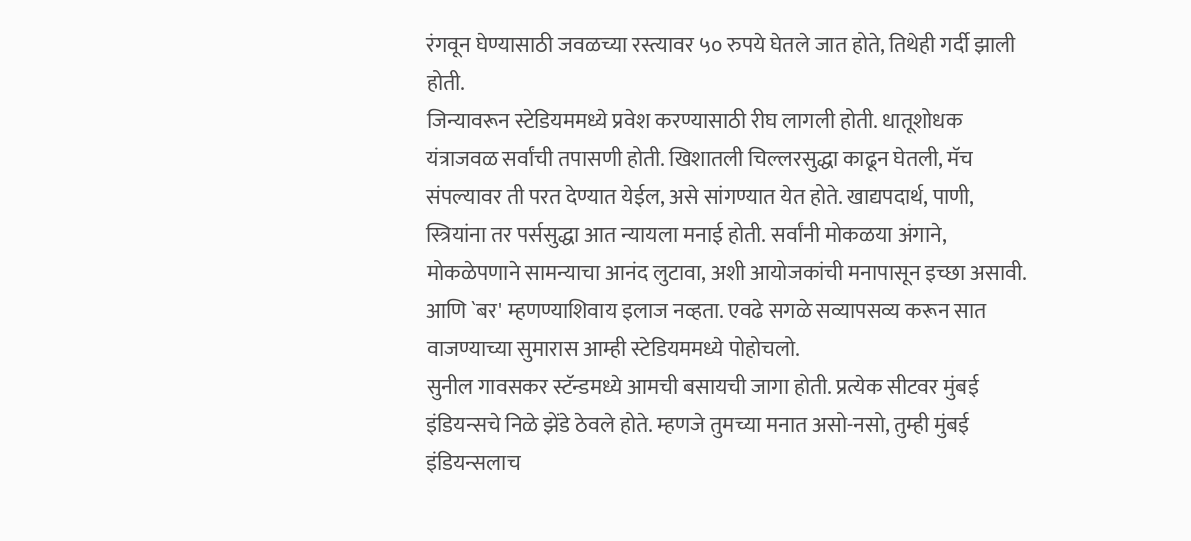रंगवून घेण्यासाठी जवळच्या रस्त्यावर ५० रुपये घेतले जात होते, तिथेही गर्दी झाली होती.
जिन्यावरून स्टेडियममध्ये प्रवेश करण्यासाठी रीघ लागली होती. धातूशोधक यंत्राजवळ सर्वांची तपासणी होती. खिशातली चिल्लरसुद्धा काढून घेतली, मॅच संपल्यावर ती परत देण्यात येईल, असे सांगण्यात येत होते. खाद्यपदार्थ, पाणी, स्त्रियांना तर पर्ससुद्धा आत न्यायला मनाई होती. सर्वांनी मोकळया अंगाने, मोकळेपणाने सामन्याचा आनंद लुटावा, अशी आयोजकांची मनापासून इच्छा असावी. आणि `बर' म्हणण्याशिवाय इलाज नव्हता. एवढे सगळे सव्यापसव्य करून सात वाजण्याच्या सुमारास आम्ही स्टेडियममध्ये पोहोचलो.
सुनील गावसकर स्टॅन्डमध्ये आमची बसायची जागा होती. प्रत्येक सीटवर मुंबई इंडियन्सचे निळे झेंडे ठेवले होते. म्हणजे तुमच्या मनात असो-नसो, तुम्ही मुंबई इंडियन्सलाच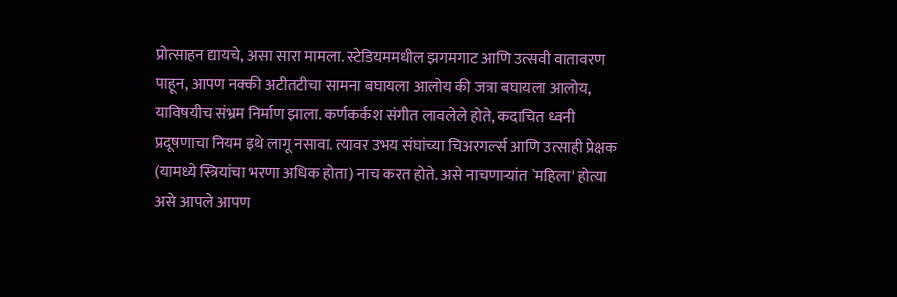प्रोत्साहन द्यायचे, असा सारा मामला. स्टेडियममधील झगमगाट आणि उत्सवी वातावरण पाहून, आपण नक्की अटीतटीचा सामना बघायला आलोय की जत्रा बघायला आलोय, याविषयीच संभ्रम निर्माण झाला. कर्णकर्कश संगीत लावलेले होते, कदाचित ध्वनी प्रदूषणाचा नियम इथे लागू नसावा. त्यावर उभय संघांच्या चिअरगर्ल्स आणि उत्साही प्रेक्षक (यामध्ये स्त्रियांचा भरणा अधिक होता) नाच करत होते. असे नाचणाऱ्यांत `महिला' होत्या असे आपले आपण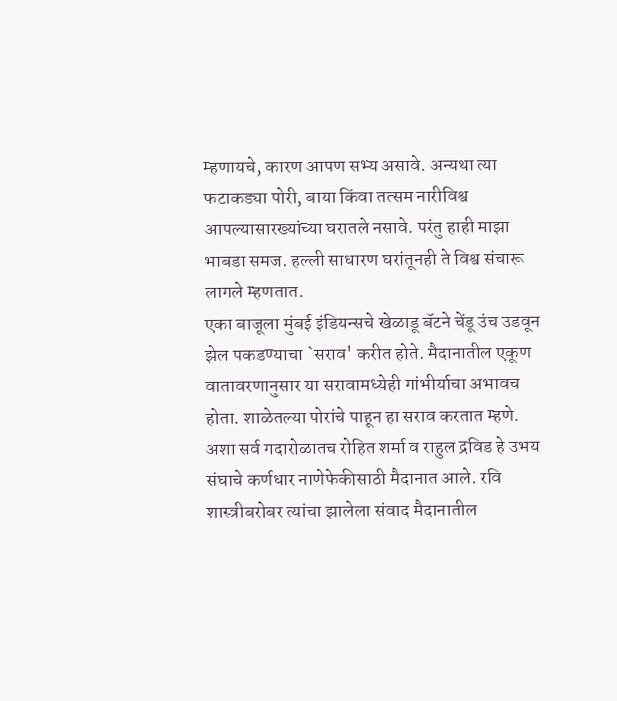म्हणायचे, कारण आपण सभ्य असावे. अन्यथा त्या फटाकड्या पोरी, बाया किंवा तत्सम नारीविश्व आपल्यासारख्यांच्या घरातले नसावे. परंतु हाही माझा भाबडा समज. हल्ली साधारण घरांतूनही ते विश्व संचारू लागले म्हणतात.
एका बाजूला मुंबई इंडियन्सचे खेळाडू बॅटने चेंडू उंच उडवून झेल पकडण्याचा `सराव' करीत होते. मैदानातील एकूण वातावरणानुसार या सरावामध्येही गांभीर्याचा अभावच होता. शाळेतल्या पोरांचे पाहून हा सराव करतात म्हणे. अशा सर्व गदारोळातच रोहित शर्मा व राहुल द्रविड हे उभय संघाचे कर्णधार नाणेफेकीसाठी मैदानात आले. रवि शास्त्रीबरोबर त्यांचा झालेला संवाद मैदानातील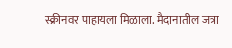स्क्रीनवर पाहायला मिळाला. मैदानातील जत्रा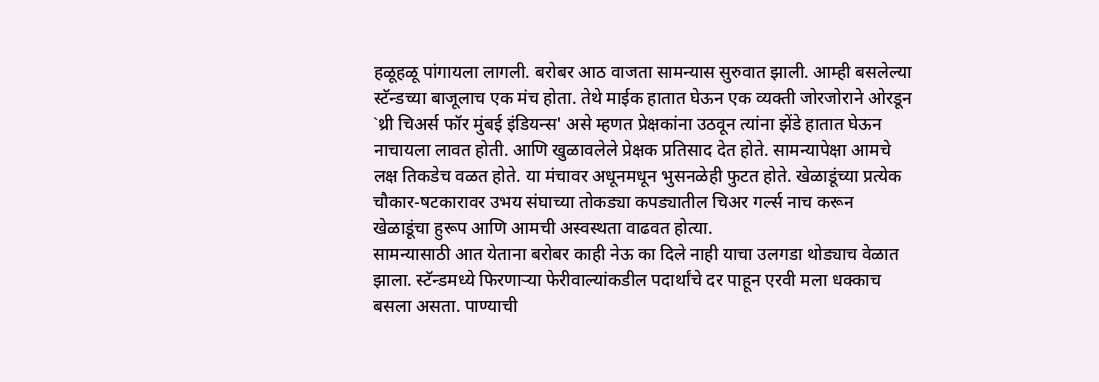हळूहळू पांगायला लागली. बरोबर आठ वाजता सामन्यास सुरुवात झाली. आम्ही बसलेल्या स्टॅन्डच्या बाजूलाच एक मंच होता. तेथे माईक हातात घेऊन एक व्यक्ती जोरजोराने ओरडून `थ्री चिअर्स फॉर मुंबई इंडियन्स' असे म्हणत प्रेक्षकांना उठवून त्यांना झेंडे हातात घेऊन नाचायला लावत होती. आणि खुळावलेले प्रेक्षक प्रतिसाद देत होते. सामन्यापेक्षा आमचे लक्ष तिकडेच वळत होते. या मंचावर अधूनमधून भुसनळेही फुटत होते. खेळाडूंच्या प्रत्येक चौकार-षटकारावर उभय संघाच्या तोकड्या कपड्यातील चिअर गर्ल्स नाच करून खेळाडूंचा हुरूप आणि आमची अस्वस्थता वाढवत होत्या.
सामन्यासाठी आत येताना बरोबर काही नेऊ का दिले नाही याचा उलगडा थोड्याच वेळात झाला. स्टॅन्डमध्ये फिरणाऱ्या फेरीवाल्यांकडील पदार्थांचे दर पाहून एरवी मला धक्काच बसला असता. पाण्याची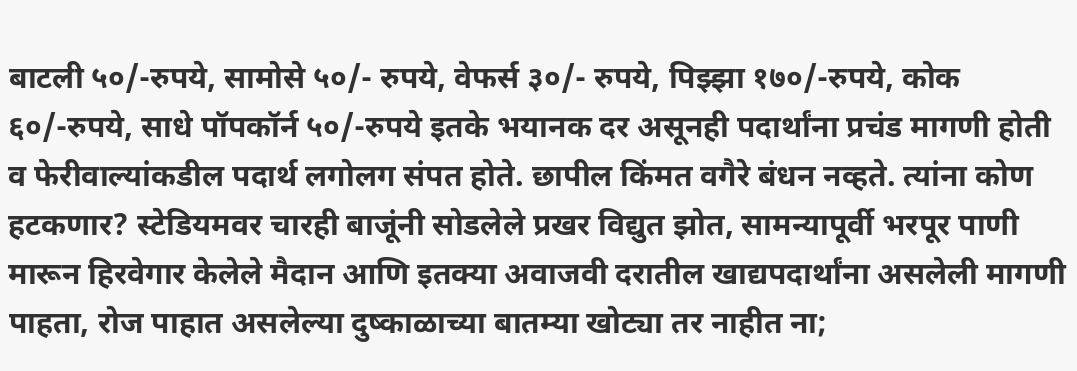बाटली ५०/-रुपये, सामोसे ५०/- रुपये, वेफर्स ३०/- रुपये, पिझ्झा १७०/-रुपये, कोक ६०/-रुपये, साधे पॉपकॉर्न ५०/-रुपये इतके भयानक दर असूनही पदार्थांना प्रचंड मागणी होती व फेरीवाल्यांकडील पदार्थ लगोलग संपत होते. छापील किंमत वगैरे बंधन नव्हते. त्यांना कोण हटकणार? स्टेडियमवर चारही बाजूंनी सोडलेले प्रखर विद्युत झोत, सामन्यापूर्वी भरपूर पाणी मारून हिरवेगार केलेले मैदान आणि इतक्या अवाजवी दरातील खाद्यपदार्थांना असलेली मागणी पाहता, रोज पाहात असलेल्या दुष्काळाच्या बातम्या खोट्या तर नाहीत ना;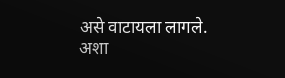असे वाटायला लागले.
अशा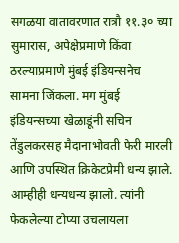सगळया वातावरणात रात्रौ ११.३० च्या सुमारास, अपेक्षेप्रमाणे किंवा ठरल्याप्रमाणे मुंबई इंडियन्सनेच सामना जिंकला. मग मुंबई इंडियन्सच्या खेळाडूंनी सचिन तेंडुलकरसह मैदानाभोवती फेरी मारली आणि उपस्थित क्रिकेटप्रेमी धन्य झाले. आम्हीही धन्यधन्य झालो. त्यांनी फेकलेल्या टोप्या उचलायला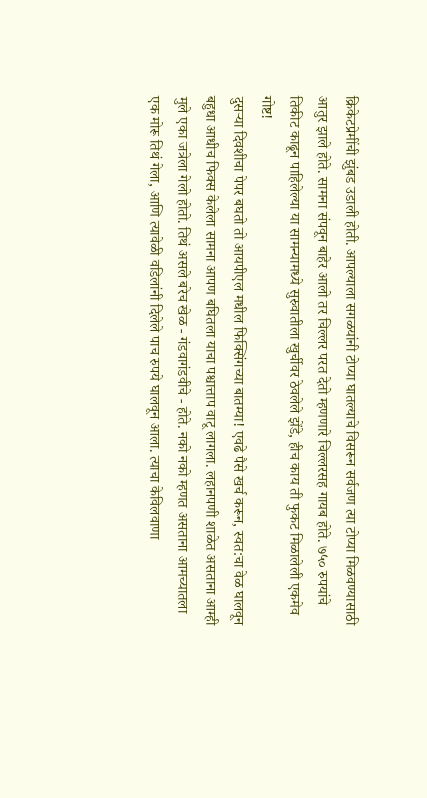क्रिकेटप्रेमींची झुंबड उडाली होती. आपल्याला सगळयांनी टोप्या घातल्याचे विसरून सर्वजण त्या टोप्या मिळवण्यासाठी आतुर झाले होते. सामना संपवून बाहेर आलो तर चिल्लर परत देतो म्हणणारे चिल्लरसह गायब होते. ७५० रुपयांचे तिकीट काढून पाहिलेल्या या सामन्यामध्ये सुरुवातीला खुर्चीवर ठेवलेले झेंडे, हीच काय ती फुकट मिळालेली एकमेव गोष्ट!
दुसऱ्या दिवशीचा पेपर बघतो तो आयपीएल मधील फिक्सिंगच्या बातम्या! एवढे पैसे खर्च करून, स्वत:चा वेळ घालवून बहुधा आधीच फिक्स केलेला सामना आपण बघितला याचा पश्चात्ताप वाटू लागला. लहानपणी शाळेत असताना आम्ही मुले एका जत्रेला गेलो होतो. तिथं असले बरेच खेळ - गंडवागंडवीचे - होते. नको नको म्हणत असताना आमच्यातला एक मोरू तिथं गेला, आणि त्यावेळी वडिलांनी दिलेले पाच रुपये घालवून आला. त्याचा केविलवाणा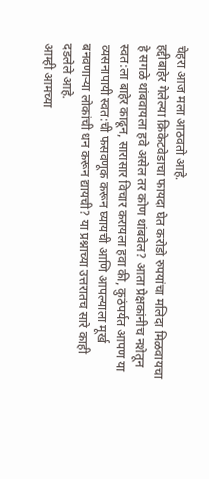चेहरा आज मला आठवतो आहे.
हद्दीबाहेर गेलेल्या क्रिकेटवेडाचा फायदा घेत करोडो रुपयांचा मलिदा मिळवायचा हे सगळे थांबवायला हवे असेल तर कोण थांबवेल? आता प्रेक्षकांनीच नशेतून स्वत:ला बाहेर काढून, सारासार विचार करायला हवा की, कुठंपर्यत आपण या व्यसनापायी स्वत:ची फसवणूक करून घ्यायची आणि आपल्याला मूर्ख बनवणाऱ्या लोकांची धन करून द्यायची? या प्रश्नाच्या उत्तरातच सारे काही दडलेले आहे.
आम्ही आमच्या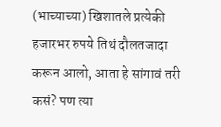(भाच्याच्या) खिशातले प्रत्येकी हजारभर रुपये तिथं दौलतजादा करून आलो, आता हे सांगावं तरी कसं? पण त्या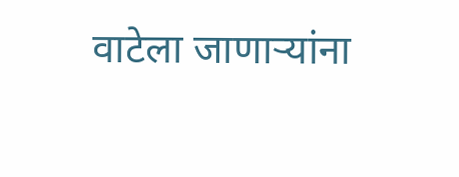वाटेला जाणाऱ्यांना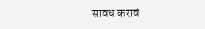सावध करावं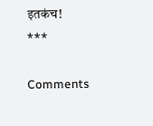इतकंच!
***

Comments